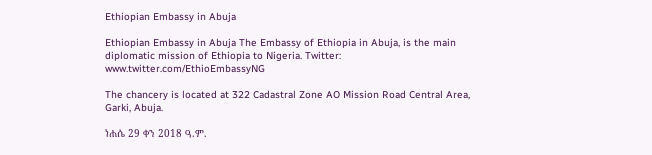Ethiopian Embassy in Abuja

Ethiopian Embassy in Abuja The Embassy of Ethiopia in Abuja, is the main diplomatic mission of Ethiopia to Nigeria. Twitter: www.twitter.com/EthioEmbassyNG

The chancery is located at 322 Cadastral Zone AO Mission Road Central Area, Garki, Abuja.

ነሐሴ 29 ቀን 2018 ዓ.ም.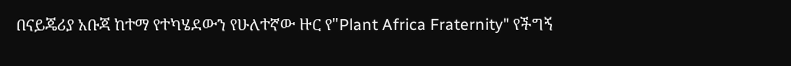በናይጄሪያ አቡጃ ከተማ የተካሄደውን የሁለተኛው ዙር የ"Plant Africa Fraternity" የችግኝ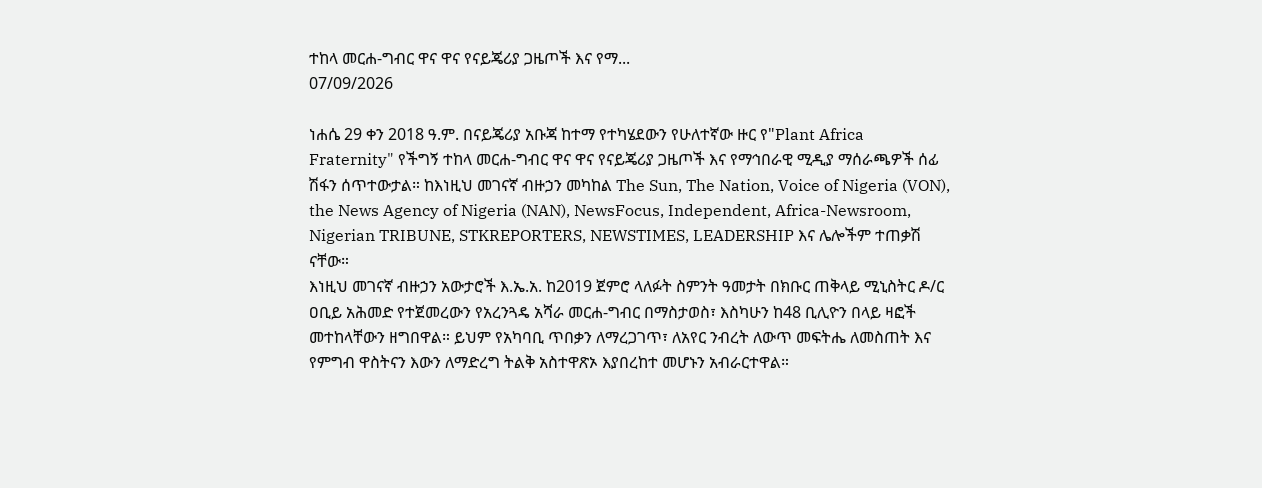ተከላ መርሐ-ግብር ዋና ዋና የናይጄሪያ ጋዜጦች እና የማ...
07/09/2026

ነሐሴ 29 ቀን 2018 ዓ.ም. በናይጄሪያ አቡጃ ከተማ የተካሄደውን የሁለተኛው ዙር የ"Plant Africa Fraternity" የችግኝ ተከላ መርሐ-ግብር ዋና ዋና የናይጄሪያ ጋዜጦች እና የማኅበራዊ ሚዲያ ማሰራጫዎች ሰፊ ሽፋን ሰጥተውታል። ከእነዚህ መገናኛ ብዙኃን መካከል The Sun, The Nation, Voice of Nigeria (VON), the News Agency of Nigeria (NAN), NewsFocus, Independent, Africa-Newsroom, Nigerian TRIBUNE, STKREPORTERS, NEWSTIMES, LEADERSHIP እና ሌሎችም ተጠቃሽ ናቸው።
እነዚህ መገናኛ ብዙኃን አውታሮች እ.ኤ.አ. ከ2019 ጀምሮ ላለፉት ስምንት ዓመታት በክቡር ጠቅላይ ሚኒስትር ዶ/ር ዐቢይ አሕመድ የተጀመረውን የአረንጓዴ አሻራ መርሐ-ግብር በማስታወስ፣ እስካሁን ከ48 ቢሊዮን በላይ ዛፎች መተከላቸውን ዘግበዋል። ይህም የአካባቢ ጥበቃን ለማረጋገጥ፣ ለአየር ንብረት ለውጥ መፍትሔ ለመስጠት እና የምግብ ዋስትናን እውን ለማድረግ ትልቅ አስተዋጽኦ እያበረከተ መሆኑን አብራርተዋል።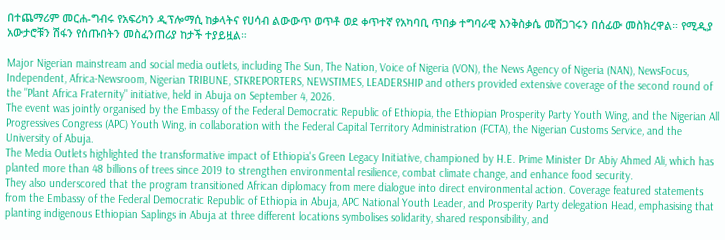በተጨማሪም መርሐ-ግብሩ የአፍሪካን ዲፕሎማሲ ከቃላትና የሀሳብ ልውውጥ ወጥቶ ወደ ቀጥተኛ የአካባቢ ጥበቃ ተግባራዊ እንቅስቃሴ መሸጋገሩን በሰፊው መስክረዋል። የሚዲያ አውታሮቹን ሽፋን የሰጡበትን መስፈንጠሪያ ከታች ተያይዟል።

Major Nigerian mainstream and social media outlets, including The Sun, The Nation, Voice of Nigeria (VON), the News Agency of Nigeria (NAN), NewsFocus, Independent, Africa-Newsroom, Nigerian TRIBUNE, STKREPORTERS, NEWSTIMES, LEADERSHIP and others provided extensive coverage of the second round of the "Plant Africa Fraternity" initiative, held in Abuja on September 4, 2026.
The event was jointly organised by the Embassy of the Federal Democratic Republic of Ethiopia, the Ethiopian Prosperity Party Youth Wing, and the Nigerian All Progressives Congress (APC) Youth Wing, in collaboration with the Federal Capital Territory Administration (FCTA), the Nigerian Customs Service, and the University of Abuja.
The Media Outlets highlighted the transformative impact of Ethiopia's Green Legacy Initiative, championed by H.E. Prime Minister Dr Abiy Ahmed Ali, which has planted more than 48 billions of trees since 2019 to strengthen environmental resilience, combat climate change, and enhance food security.
They also underscored that the program transitioned African diplomacy from mere dialogue into direct environmental action. Coverage featured statements from the Embassy of the Federal Democratic Republic of Ethiopia in Abuja, APC National Youth Leader, and Prosperity Party delegation Head, emphasising that planting indigenous Ethiopian Saplings in Abuja at three different locations symbolises solidarity, shared responsibility, and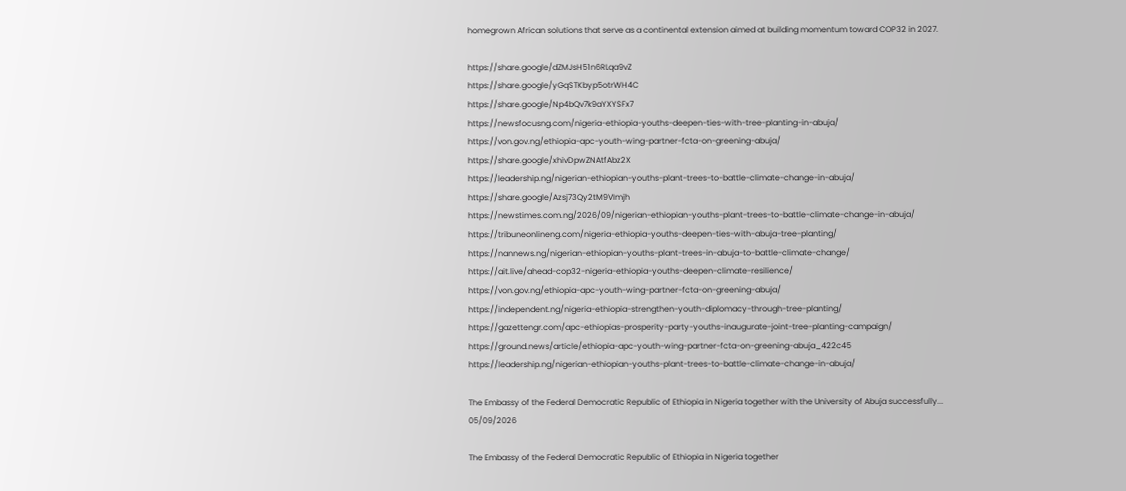homegrown African solutions that serve as a continental extension aimed at building momentum toward COP32 in 2027.

https://share.google/dZMJsH51n6RLqa9vZ
https://share.google/yGqSTKbyp5otrWH4C
https://share.google/Np4bQv7k9aYXYSFx7
https://newsfocusng.com/nigeria-ethiopia-youths-deepen-ties-with-tree-planting-in-abuja/
https://von.gov.ng/ethiopia-apc-youth-wing-partner-fcta-on-greening-abuja/
https://share.google/xhivDpwZNAtfAbz2X
https://leadership.ng/nigerian-ethiopian-youths-plant-trees-to-battle-climate-change-in-abuja/
https://share.google/Azsj73Qy2tM9VImjh
https://newstimes.com.ng/2026/09/nigerian-ethiopian-youths-plant-trees-to-battle-climate-change-in-abuja/
https://tribuneonlineng.com/nigeria-ethiopia-youths-deepen-ties-with-abuja-tree-planting/
https://nannews.ng/nigerian-ethiopian-youths-plant-trees-in-abuja-to-battle-climate-change/
https://ait.live/ahead-cop32-nigeria-ethiopia-youths-deepen-climate-resilience/
https://von.gov.ng/ethiopia-apc-youth-wing-partner-fcta-on-greening-abuja/
https://independent.ng/nigeria-ethiopia-strengthen-youth-diplomacy-through-tree-planting/
https://gazettengr.com/apc-ethiopias-prosperity-party-youths-inaugurate-joint-tree-planting-campaign/
https://ground.news/article/ethiopia-apc-youth-wing-partner-fcta-on-greening-abuja_422c45
https://leadership.ng/nigerian-ethiopian-youths-plant-trees-to-battle-climate-change-in-abuja/

The Embassy of the Federal Democratic Republic of Ethiopia in Nigeria together with the University of Abuja successfully...
05/09/2026

The Embassy of the Federal Democratic Republic of Ethiopia in Nigeria together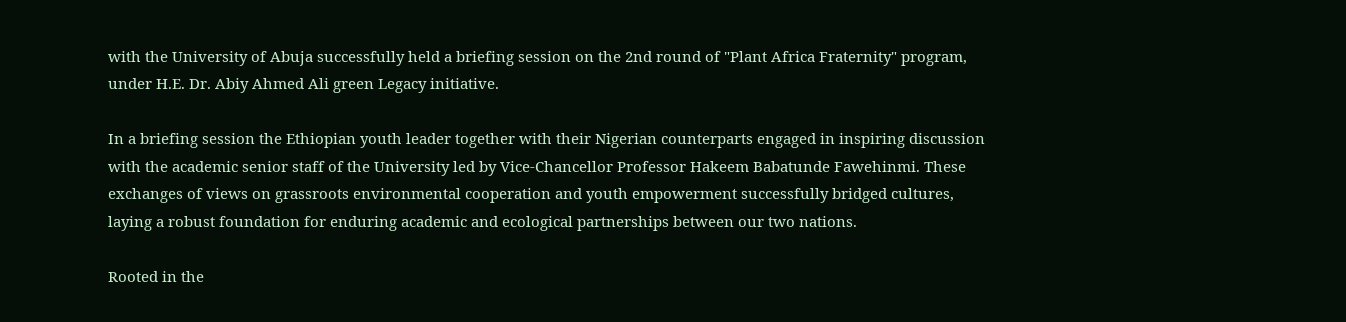with the University of Abuja successfully held a briefing session on the 2nd round of "Plant Africa Fraternity" program, under H.E. Dr. Abiy Ahmed Ali green Legacy initiative.

In a briefing session the Ethiopian youth leader together with their Nigerian counterparts engaged in inspiring discussion with the academic senior staff of the University led by Vice-Chancellor Professor Hakeem Babatunde Fawehinmi. These exchanges of views on grassroots environmental cooperation and youth empowerment successfully bridged cultures, laying a robust foundation for enduring academic and ecological partnerships between our two nations.

Rooted in the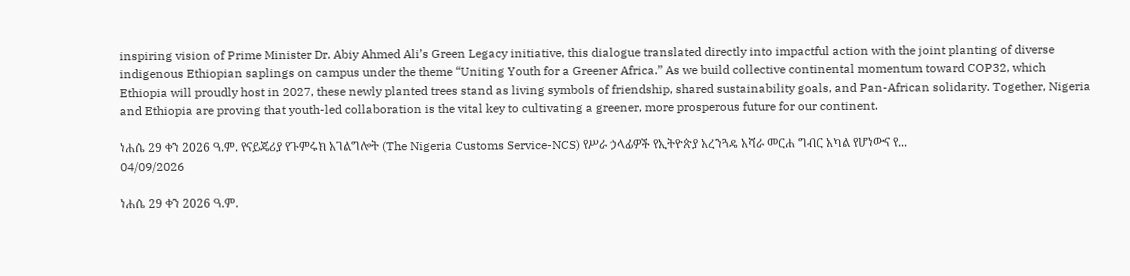inspiring vision of Prime Minister Dr. Abiy Ahmed Ali’s Green Legacy initiative, this dialogue translated directly into impactful action with the joint planting of diverse indigenous Ethiopian saplings on campus under the theme “Uniting Youth for a Greener Africa.” As we build collective continental momentum toward COP32, which Ethiopia will proudly host in 2027, these newly planted trees stand as living symbols of friendship, shared sustainability goals, and Pan-African solidarity. Together, Nigeria and Ethiopia are proving that youth-led collaboration is the vital key to cultivating a greener, more prosperous future for our continent.

ነሐሴ 29 ቀን 2026 ዓ.ም. የናይጄሪያ የጉምሩክ አገልግሎት (The Nigeria Customs Service-NCS) የሥራ ኃላፊዎች የኢትዮጵያ አረንጓዴ አሻራ መርሐ ግብር አካል የሆነውና የ...
04/09/2026

ነሐሴ 29 ቀን 2026 ዓ.ም.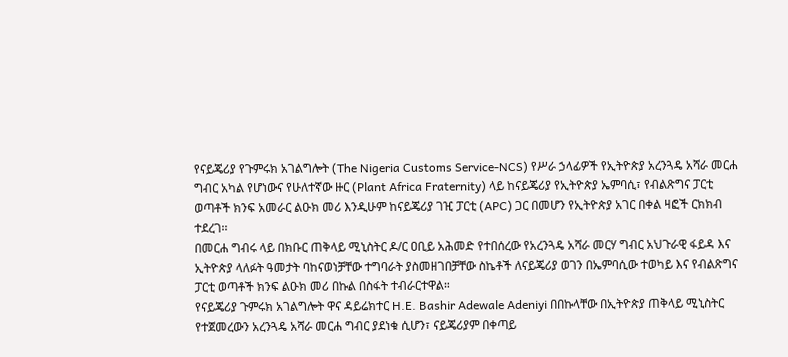የናይጄሪያ የጉምሩክ አገልግሎት (The Nigeria Customs Service-NCS) የሥራ ኃላፊዎች የኢትዮጵያ አረንጓዴ አሻራ መርሐ ግብር አካል የሆነውና የሁለተኛው ዙር (Plant Africa Fraternity) ላይ ከናይጄሪያ የኢትዮጵያ ኤምባሲ፣ የብልጽግና ፓርቲ ወጣቶች ክንፍ አመራር ልዑክ መሪ እንዲሁም ከናይጄሪያ ገዢ ፓርቲ (APC) ጋር በመሆን የኢትዮጵያ አገር በቀል ዛፎች ርክክብ ተደረገ፡፡
በመርሐ ግብሩ ላይ በክቡር ጠቅላይ ሚኒስትር ዶ/ር ዐቢይ አሕመድ የተበሰረው የአረንጓዴ አሻራ መርሃ ግብር አህጉራዊ ፋይዳ እና ኢትዮጵያ ላለፉት ዓመታት ባከናወነቻቸው ተግባራት ያስመዘገበቻቸው ስኬቶች ለናይጄሪያ ወገን በኤምባሲው ተወካይ እና የብልጽግና ፓርቲ ወጣቶች ክንፍ ልዑክ መሪ በኩል በስፋት ተብራርተዋል።
የናይጄሪያ ጉምሩክ አገልግሎት ዋና ዳይሬክተር H.E. Bashir Adewale Adeniyi በበኩላቸው በኢትዮጵያ ጠቅላይ ሚኒስትር የተጀመረውን አረንጓዴ አሻራ መርሐ ግብር ያደነቁ ሲሆን፣ ናይጄሪያም በቀጣይ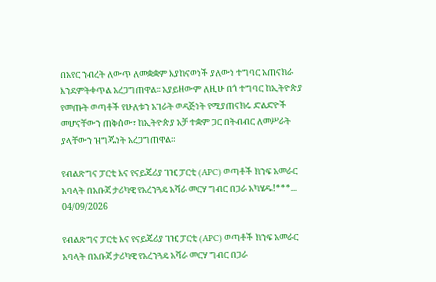በአየር ንብረት ለውጥ ለመቋቋም እያከናወነች ያለውነ ተግባር አጠናክራ እንደምትቀጥል አረጋግጠዋል፡፡ አያይዘውም ለዚሁ በጎ ተግባር ከኢትዮጵያ የመጡት ወጣቶች የሁለቱን አገራት ወዳጅነት የሚያጠናክሩ ድልድዮች መሆናቸውን ጠቅሰው፣ ከኢትዮጵያ አቻ ተቋም ጋር በትብብር ለመሥራት ያላቸውን ዝግጁነት አረጋግጠዋል።

የብልጽግና ፓርቲ እና የናይጄሪያ ገዢ ፓርቲ (APC) ወጣቶች ክንፍ አመራር አባላት በአቡጃ ታሪካዊ የአረንጓዴ አሻራ መርሃ ግብር በጋራ አካሄዱ!***...
04/09/2026

የብልጽግና ፓርቲ እና የናይጄሪያ ገዢ ፓርቲ (APC) ወጣቶች ክንፍ አመራር አባላት በአቡጃ ታሪካዊ የአረንጓዴ አሻራ መርሃ ግብር በጋራ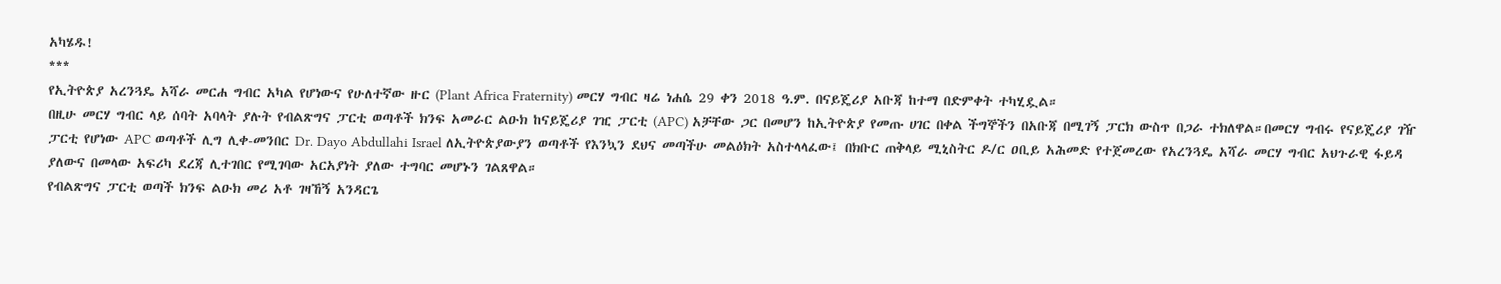አካሄዱ!
***
የኢትዮጵያ አረንጓዴ አሻራ መርሐ ግብር አካል የሆነውና የሁለተኛው ዙር (Plant Africa Fraternity) መርሃ ግብር ዛሬ ነሐሴ 29 ቀን 2018 ዓ.ም. በናይጄሪያ አቡጃ ከተማ በድምቀት ተካሂዷል።
በዚሁ መርሃ ግብር ላይ ሰባት አባላት ያሉት የብልጽግና ፓርቲ ወጣቶች ክንፍ አመራር ልዑክ ከናይጄሪያ ገዢ ፓርቲ (APC) አቻቸው ጋር በመሆን ከኢትዮጵያ የመጡ ሀገር በቀል ችግኞችን በአቡጃ በሚገኝ ፓርክ ውስጥ በጋራ ተክለዋል።በመርሃ ግብሩ የናይጄሪያ ገዥ ፓርቲ የሆነው APC ወጣቶች ሊግ ሊቀ-መንበር Dr. Dayo Abdullahi Israel ለኢትዮጵያውያን ወጣቶች የእንኳን ደህና መጣችሁ መልዕክት አስተላላፈው፤ በክቡር ጠቅላይ ሚኒስትር ዶ/ር ዐቢይ አሕመድ የተጀመረው የአረንጓዴ አሻራ መርሃ ግብር አህጉራዊ ፋይዳ ያለውና በመላው አፍሪካ ደረጃ ሊተገበር የሚገባው አርአያነት ያለው ተግባር መሆኑን ገልጸዋል።
የብልጽግና ፓርቲ ወጣች ክንፍ ልዑክ መሪ አቶ ገዛኸኝ አንዳርጌ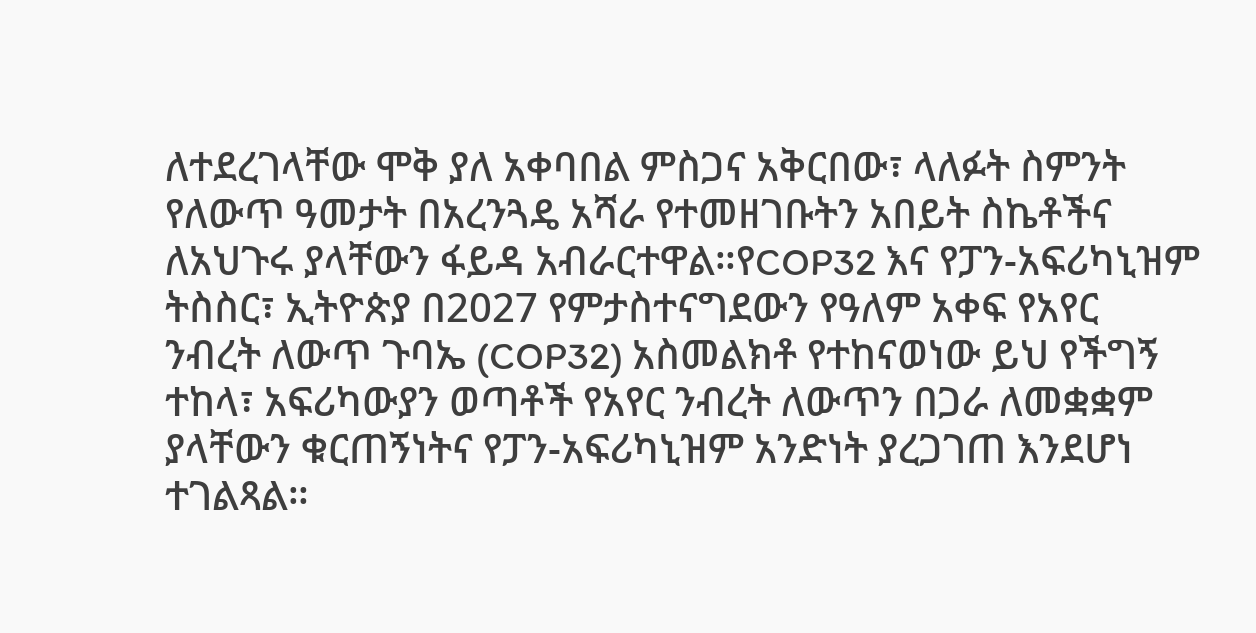ለተደረገላቸው ሞቅ ያለ አቀባበል ምስጋና አቅርበው፣ ላለፉት ስምንት የለውጥ ዓመታት በአረንጓዴ አሻራ የተመዘገቡትን አበይት ስኬቶችና ለአህጉሩ ያላቸውን ፋይዳ አብራርተዋል።የCOP32 እና የፓን-አፍሪካኒዝም ትስስር፣ ኢትዮጵያ በ2027 የምታስተናግደውን የዓለም አቀፍ የአየር ንብረት ለውጥ ጉባኤ (COP32) አስመልክቶ የተከናወነው ይህ የችግኝ ተከላ፣ አፍሪካውያን ወጣቶች የአየር ንብረት ለውጥን በጋራ ለመቋቋም ያላቸውን ቁርጠኝነትና የፓን-አፍሪካኒዝም አንድነት ያረጋገጠ እንደሆነ ተገልጻል።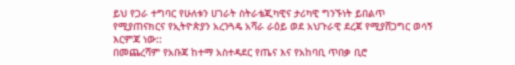ይህ የጋራ ተግባር የሁለቱን ሀገራት ስትራቴጂካዊና ታሪካዊ ግንኙነት ይበልጥ የሚያጠናክርና የኢትዮጵያን አረንጓዴ አሻራ ራዕይ ወደ አህጉራዊ ደረጃ የሚያሸጋግር ወሳኝ እርምጃ ነው::
በመጨረሻም የአቡጃ ከተማ አስተዳደር የጤና እና የአከባቢ ጥበቃ ቢሮ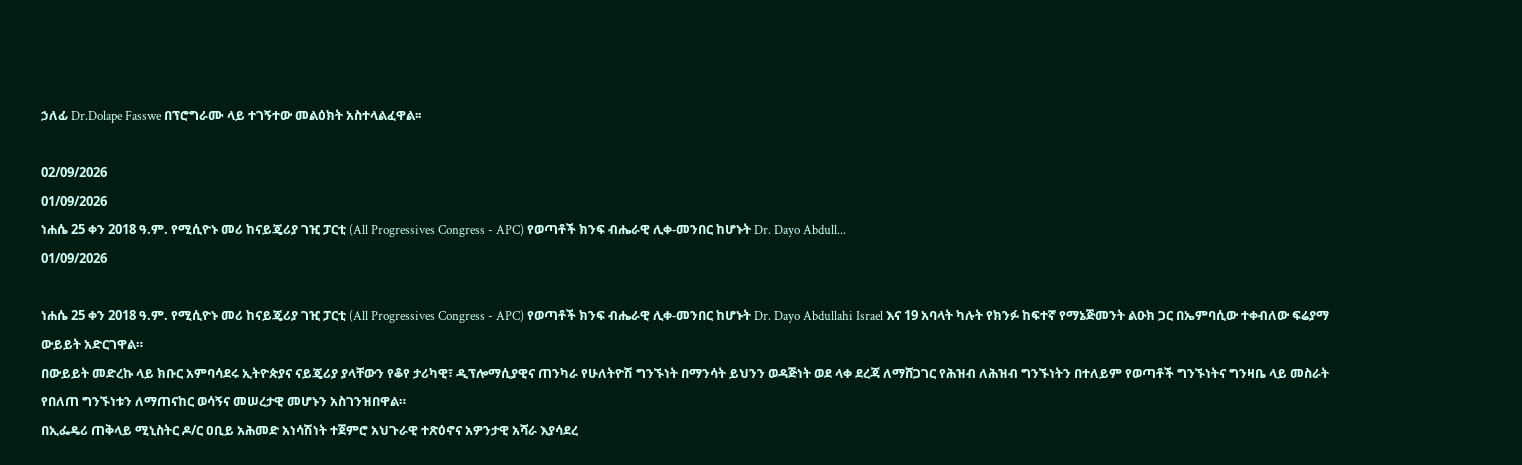ኃለፊ Dr.Dolape Fasswe በፕሮግራሙ ላይ ተገኝተው መልዕክት አስተላልፈዋል፡፡

02/09/2026
01/09/2026
ነሐሴ 25 ቀን 2018 ዓ.ም. የሚሲዮኑ መሪ ከናይጄሪያ ገዢ ፓርቲ (All Progressives Congress - APC) የወጣቶች ክንፍ ብሔራዊ ሊቀ-መንበር ከሆኑት Dr. Dayo Abdull...
01/09/2026

ነሐሴ 25 ቀን 2018 ዓ.ም. የሚሲዮኑ መሪ ከናይጄሪያ ገዢ ፓርቲ (All Progressives Congress - APC) የወጣቶች ክንፍ ብሔራዊ ሊቀ-መንበር ከሆኑት Dr. Dayo Abdullahi Israel እና 19 አባላት ካሉት የክንፉ ከፍተኛ የማኔጅመንት ልዑክ ጋር በኤምባሲው ተቀብለው ፍሬያማ ውይይት አድርገዋል።
በውይይት መድረኩ ላይ ክቡር አምባሳደሩ ኢትዮጵያና ናይጄሪያ ያላቸውን የቆየ ታሪካዊ፣ ዲፕሎማሲያዊና ጠንካራ የሁለትዮሽ ግንኙነት በማንሳት ይህንን ወዳጅነት ወደ ላቀ ደረጃ ለማሸጋገር የሕዝብ ለሕዝብ ግንኙነትን በተለይም የወጣቶች ግንኙነትና ግንዛቤ ላይ መስራት የበለጠ ግንኙነቱን ለማጠናከር ወሳኝና መሠረታዊ መሆኑን አስገንዝበዋል።
በኢፌዴሪ ጠቅላይ ሚኒስትር ዶ/ር ዐቢይ አሕመድ አነሳሽነት ተጀምሮ አህጉራዊ ተጽዕኖና አዎንታዊ አሻራ እያሳደረ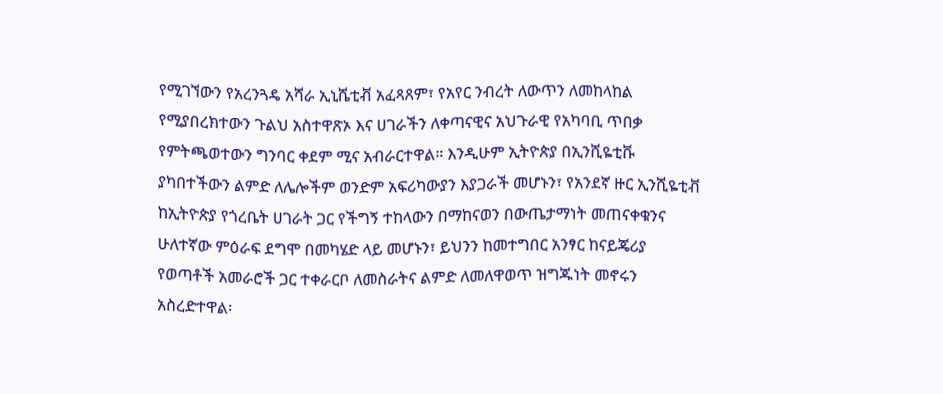የሚገኘውን የአረንጓዴ አሻራ ኢኒሼቲቭ አፈጻጸም፣ የአየር ንብረት ለውጥን ለመከላከል የሚያበረክተውን ጉልህ አስተዋጽኦ እና ሀገራችን ለቀጣናዊና አህጉራዊ የአካባቢ ጥበቃ የምትጫወተውን ግንባር ቀደም ሚና አብራርተዋል። እንዲሁም ኢትዮጵያ በኢንሺዬቲቩ ያካበተችውን ልምድ ለሌሎችም ወንድም አፍሪካውያን እያጋራች መሆኑን፣ የአንደኛ ዙር ኢንሺዬቲቭ ከኢትዮጵያ የጎረቤት ሀገራት ጋር የችግኝ ተከላውን በማከናወን በውጤታማነት መጠናቀቁንና ሁለተኛው ምዕራፍ ደግሞ በመካሄድ ላይ መሆኑን፣ ይህንን ከመተግበር አንፃር ከናይጄሪያ የወጣቶች አመራሮች ጋር ተቀራርቦ ለመስራትና ልምድ ለመለዋወጥ ዝግጁነት መኖሩን አስረድተዋል፡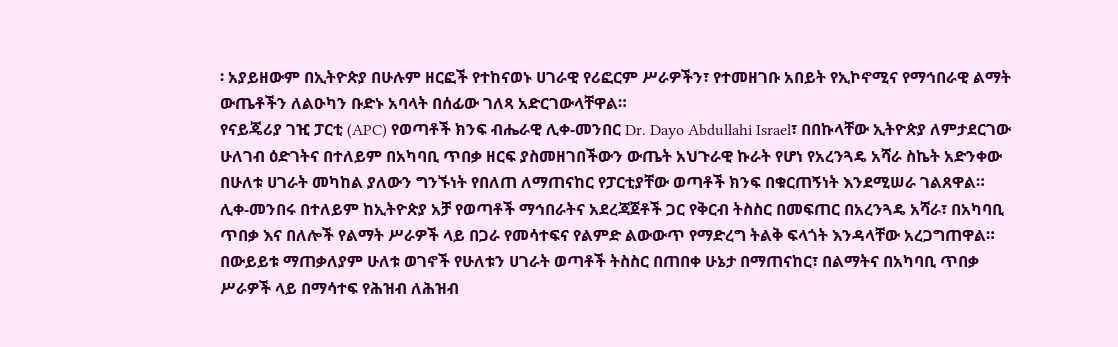፡ አያይዘውም በኢትዮጵያ በሁሉም ዘርፎች የተከናወኑ ሀገራዊ የሪፎርም ሥራዎችን፣ የተመዘገቡ አበይት የኢኮኖሚና የማኅበራዊ ልማት ውጤቶችን ለልዑካን ቡድኑ አባላት በሰፊው ገለጻ አድርገውላቸዋል።
የናይጄሪያ ገዢ ፓርቲ (APC) የወጣቶች ክንፍ ብሔራዊ ሊቀ-መንበር Dr. Dayo Abdullahi Israel፣ በበኩላቸው ኢትዮጵያ ለምታደርገው ሁለገብ ዕድገትና በተለይም በአካባቢ ጥበቃ ዘርፍ ያስመዘገበችውን ውጤት አህጉራዊ ኩራት የሆነ የአረንጓዴ አሻራ ስኬት አድንቀው በሁለቱ ሀገራት መካከል ያለውን ግንኙነት የበለጠ ለማጠናከር የፓርቲያቸው ወጣቶች ክንፍ በቁርጠኝነት እንደሚሠራ ገልጸዋል።
ሊቀ-መንበሩ በተለይም ከኢትዮጵያ አቻ የወጣቶች ማኅበራትና አደረጃጀቶች ጋር የቅርብ ትስስር በመፍጠር በአረንጓዴ አሻራ፣ በአካባቢ ጥበቃ እና በለሎች የልማት ሥራዎች ላይ በጋራ የመሳተፍና የልምድ ልውውጥ የማድረግ ትልቅ ፍላጎት እንዳላቸው አረጋግጠዋል።
በውይይቱ ማጠቃለያም ሁለቱ ወገኖች የሁለቱን ሀገራት ወጣቶች ትስስር በጠበቀ ሁኔታ በማጠናከር፣ በልማትና በአካባቢ ጥበቃ ሥራዎች ላይ በማሳተፍ የሕዝብ ለሕዝብ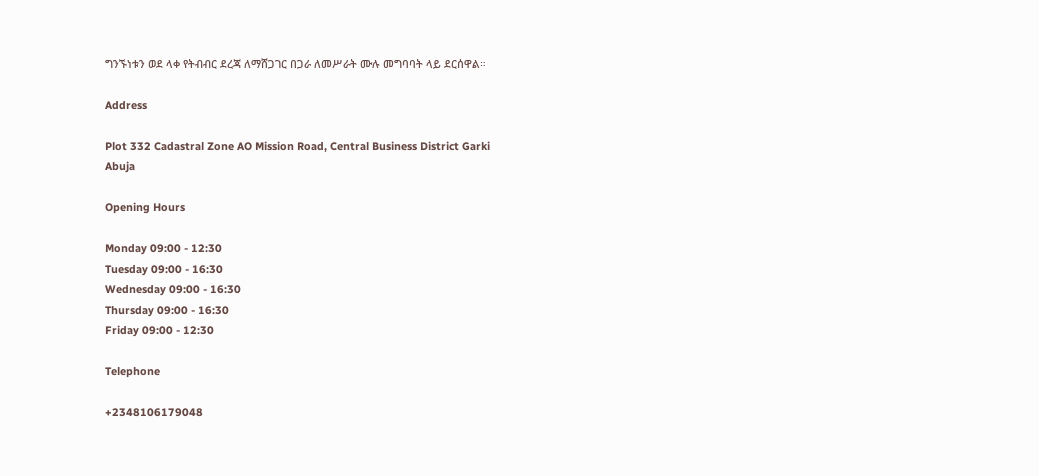ግንኙነቱን ወደ ላቀ የትብብር ደረጃ ለማሸጋገር በጋራ ለመሥራት ሙሉ መግባባት ላይ ደርሰዋል።

Address

Plot 332 Cadastral Zone AO Mission Road, Central Business District Garki
Abuja

Opening Hours

Monday 09:00 - 12:30
Tuesday 09:00 - 16:30
Wednesday 09:00 - 16:30
Thursday 09:00 - 16:30
Friday 09:00 - 12:30

Telephone

+2348106179048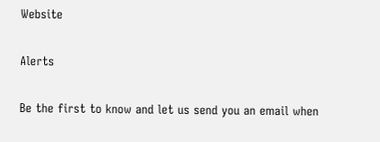Website

Alerts

Be the first to know and let us send you an email when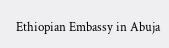Ethiopian Embassy in Abuja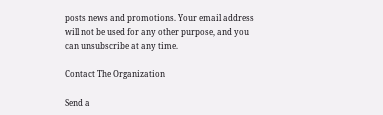posts news and promotions. Your email address will not be used for any other purpose, and you can unsubscribe at any time.

Contact The Organization

Send a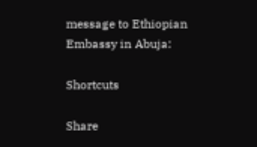message to Ethiopian Embassy in Abuja:

Shortcuts

Share